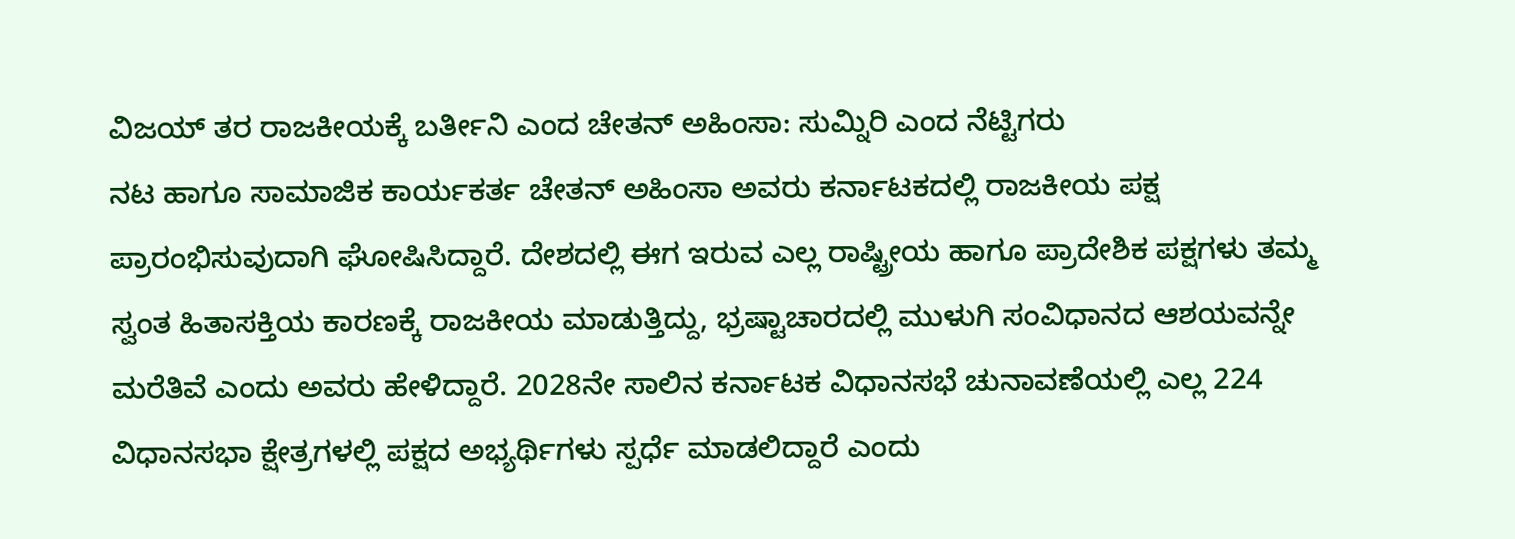ವಿಜಯ್ ತರ ರಾಜಕೀಯಕ್ಕೆ ಬರ್ತೀನಿ ಎಂದ ಚೇತನ್ ಅಹಿಂಸಾ: ಸುಮ್ನಿರಿ ಎಂದ ನೆಟ್ಟಿಗರು
ನಟ ಹಾಗೂ ಸಾಮಾಜಿಕ ಕಾರ್ಯಕರ್ತ ಚೇತನ್ ಅಹಿಂಸಾ ಅವರು ಕರ್ನಾಟಕದಲ್ಲಿ ರಾಜಕೀಯ ಪಕ್ಷ ಪ್ರಾರಂಭಿಸುವುದಾಗಿ ಘೋಷಿಸಿದ್ದಾರೆ. ದೇಶದಲ್ಲಿ ಈಗ ಇರುವ ಎಲ್ಲ ರಾಷ್ಟ್ರೀಯ ಹಾಗೂ ಪ್ರಾದೇಶಿಕ ಪಕ್ಷಗಳು ತಮ್ಮ ಸ್ವಂತ ಹಿತಾಸಕ್ತಿಯ ಕಾರಣಕ್ಕೆ ರಾಜಕೀಯ ಮಾಡುತ್ತಿದ್ದು, ಭ್ರಷ್ಟಾಚಾರದಲ್ಲಿ ಮುಳುಗಿ ಸಂವಿಧಾನದ ಆಶಯವನ್ನೇ ಮರೆತಿವೆ ಎಂದು ಅವರು ಹೇಳಿದ್ದಾರೆ. 2028ನೇ ಸಾಲಿನ ಕರ್ನಾಟಕ ವಿಧಾನಸಭೆ ಚುನಾವಣೆಯಲ್ಲಿ ಎಲ್ಲ 224 ವಿಧಾನಸಭಾ ಕ್ಷೇತ್ರಗಳಲ್ಲಿ ಪಕ್ಷದ ಅಭ್ಯರ್ಥಿಗಳು ಸ್ಪರ್ಧೆ ಮಾಡಲಿದ್ದಾರೆ ಎಂದು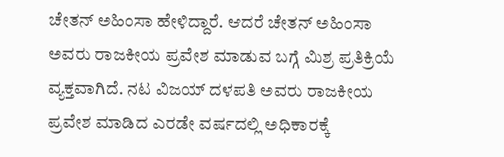ಚೇತನ್ ಅಹಿಂಸಾ ಹೇಳಿದ್ದಾರೆ. ಆದರೆ ಚೇತನ್ ಅಹಿಂಸಾ ಅವರು ರಾಜಕೀಯ ಪ್ರವೇಶ ಮಾಡುವ ಬಗ್ಗೆ ಮಿಶ್ರ ಪ್ರತಿಕ್ರಿಯೆ ವ್ಯಕ್ತವಾಗಿದೆ. ನಟ ವಿಜಯ್ ದಳಪತಿ ಅವರು ರಾಜಕೀಯ ಪ್ರವೇಶ ಮಾಡಿದ ಎರಡೇ ವರ್ಷದಲ್ಲಿ ಅಧಿಕಾರಕ್ಕೆ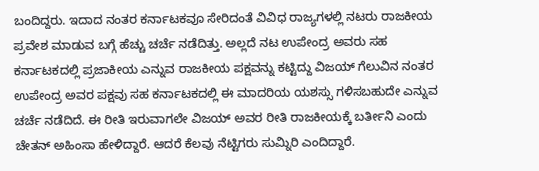ಬಂದಿದ್ದರು. ಇದಾದ ನಂತರ ಕರ್ನಾಟಕವೂ ಸೇರಿದಂತೆ ವಿವಿಧ ರಾಜ್ಯಗಳಲ್ಲಿ ನಟರು ರಾಜಕೀಯ ಪ್ರವೇಶ ಮಾಡುವ ಬಗ್ಗೆ ಹೆಚ್ಚು ಚರ್ಚೆ ನಡೆದಿತ್ತು. ಅಲ್ಲದೆ ನಟ ಉಪೇಂದ್ರ ಅವರು ಸಹ ಕರ್ನಾಟಕದಲ್ಲಿ ಪ್ರಜಾಕೀಯ ಎನ್ನುವ ರಾಜಕೀಯ ಪಕ್ಷವನ್ನು ಕಟ್ಟಿದ್ದು ವಿಜಯ್ ಗೆಲುವಿನ ನಂತರ ಉಪೇಂದ್ರ ಅವರ ಪಕ್ಷವು ಸಹ ಕರ್ನಾಟಕದಲ್ಲಿ ಈ ಮಾದರಿಯ ಯಶಸ್ಸು ಗಳಿಸಬಹುದೇ ಎನ್ನುವ ಚರ್ಚೆ ನಡೆದಿದೆ. ಈ ರೀತಿ ಇರುವಾಗಲೇ ವಿಜಯ್ ಅವರ ರೀತಿ ರಾಜಕೀಯಕ್ಕೆ ಬರ್ತೀನಿ ಎಂದು ಚೇತನ್ ಅಹಿಂಸಾ ಹೇಳಿದ್ದಾರೆ. ಆದರೆ ಕೆಲವು ನೆಟ್ಟಿಗರು ಸುಮ್ನಿರಿ ಎಂದಿದ್ದಾರೆ.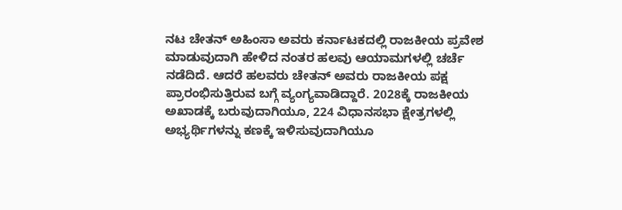ನಟ ಚೇತನ್ ಅಹಿಂಸಾ ಅವರು ಕರ್ನಾಟಕದಲ್ಲಿ ರಾಜಕೀಯ ಪ್ರವೇಶ ಮಾಡುವುದಾಗಿ ಹೇಳಿದ ನಂತರ ಹಲವು ಆಯಾಮಗಳಲ್ಲಿ ಚರ್ಚೆ ನಡೆದಿದೆ. ಆದರೆ ಹಲವರು ಚೇತನ್ ಅವರು ರಾಜಕೀಯ ಪಕ್ಷ ಪ್ರಾರಂಭಿಸುತ್ತಿರುವ ಬಗ್ಗೆ ವ್ಯಂಗ್ಯವಾಡಿದ್ದಾರೆ. 2028ಕ್ಕೆ ರಾಜಕೀಯ ಅಖಾಡಕ್ಕೆ ಬರುವುದಾಗಿಯೂ, 224 ವಿಧಾನಸಭಾ ಕ್ಷೇತ್ರಗಳಲ್ಲಿ ಅಭ್ಯರ್ಥಿಗಳನ್ನು ಕಣಕ್ಕೆ ಇಳಿಸುವುದಾಗಿಯೂ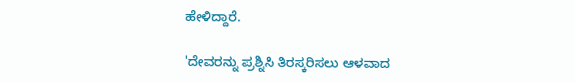ಹೇಳಿದ್ದಾರೆ.

'ದೇವರನ್ನು ಪ್ರಶ್ನಿಸಿ ತಿರಸ್ಕರಿಸಲು ಆಳವಾದ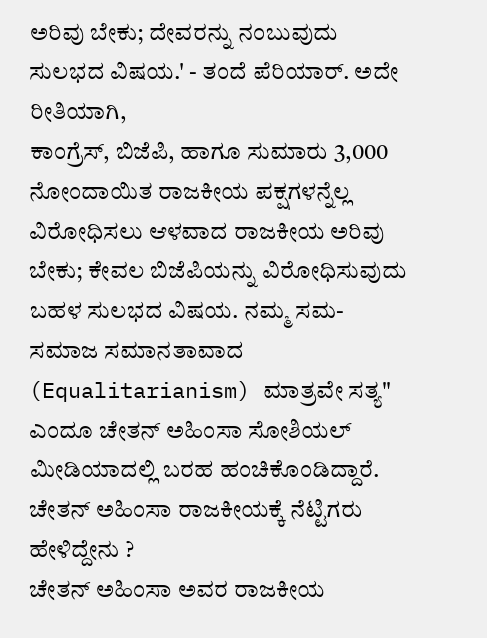ಅರಿವು ಬೇಕು; ದೇವರನ್ನು ನಂಬುವುದು ಸುಲಭದ ವಿಷಯ.' - ತಂದೆ ಪೆರಿಯಾರ್. ಅದೇ ರೀತಿಯಾಗಿ,
ಕಾಂಗ್ರೆಸ್, ಬಿಜೆಪಿ, ಹಾಗೂ ಸುಮಾರು 3,000 ನೋಂದಾಯಿತ ರಾಜಕೀಯ ಪಕ್ಷಗಳನ್ನೆಲ್ಲ ವಿರೋಧಿಸಲು ಆಳವಾದ ರಾಜಕೀಯ ಅರಿವು ಬೇಕು; ಕೇವಲ ಬಿಜೆಪಿಯನ್ನು ವಿರೋಧಿಸುವುದು ಬಹಳ ಸುಲಭದ ವಿಷಯ. ನಮ್ಮ ಸಮ-ಸಮಾಜ ಸಮಾನತಾವಾದ (Equalitarianism) ಮಾತ್ರವೇ ಸತ್ಯ" ಎಂದೂ ಚೇತನ್ ಅಹಿಂಸಾ ಸೋಶಿಯಲ್ ಮೀಡಿಯಾದಲ್ಲಿ ಬರಹ ಹಂಚಿಕೊಂಡಿದ್ದಾರೆ.
ಚೇತನ್ ಅಹಿಂಸಾ ರಾಜಕೀಯಕ್ಕೆ ನೆಟ್ಟಿಗರು ಹೇಳಿದ್ದೇನು ?
ಚೇತನ್ ಅಹಿಂಸಾ ಅವರ ರಾಜಕೀಯ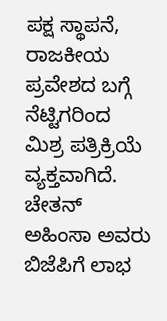ಪಕ್ಷ ಸ್ಥಾಪನೆ, ರಾಜಕೀಯ ಪ್ರವೇಶದ ಬಗ್ಗೆ ನೆಟ್ಟಿಗರಿಂದ ಮಿಶ್ರ ಪತ್ರಿಕ್ರಿಯೆ ವ್ಯಕ್ತವಾಗಿದೆ. ಚೇತನ್ ಅಹಿಂಸಾ ಅವರು ಬಿಜೆಪಿಗೆ ಲಾಭ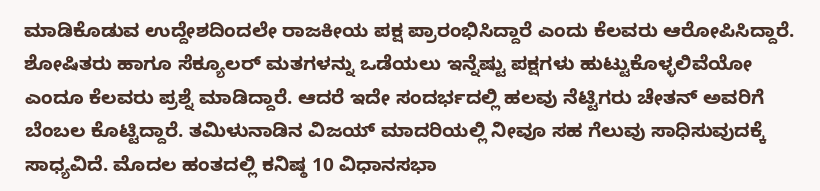ಮಾಡಿಕೊಡುವ ಉದ್ದೇಶದಿಂದಲೇ ರಾಜಕೀಯ ಪಕ್ಷ ಪ್ರಾರಂಭಿಸಿದ್ದಾರೆ ಎಂದು ಕೆಲವರು ಆರೋಪಿಸಿದ್ದಾರೆ. ಶೋಷಿತರು ಹಾಗೂ ಸೆಕ್ಯೂಲರ್ ಮತಗಳನ್ನು ಒಡೆಯಲು ಇನ್ನೆಷ್ಟು ಪಕ್ಷಗಳು ಹುಟ್ಟುಕೊಳ್ಳಲಿವೆಯೋ ಎಂದೂ ಕೆಲವರು ಪ್ರಶ್ನೆ ಮಾಡಿದ್ದಾರೆ. ಆದರೆ ಇದೇ ಸಂದರ್ಭದಲ್ಲಿ ಹಲವು ನೆಟ್ಟಿಗರು ಚೇತನ್ ಅವರಿಗೆ ಬೆಂಬಲ ಕೊಟ್ಟಿದ್ದಾರೆ. ತಮಿಳುನಾಡಿನ ವಿಜಯ್ ಮಾದರಿಯಲ್ಲಿ ನೀವೂ ಸಹ ಗೆಲುವು ಸಾಧಿಸುವುದಕ್ಕೆ ಸಾಧ್ಯವಿದೆ. ಮೊದಲ ಹಂತದಲ್ಲಿ ಕನಿಷ್ಠ 10 ವಿಧಾನಸಭಾ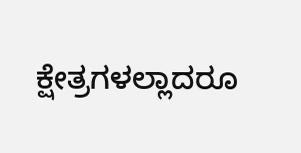ಕ್ಷೇತ್ರಗಳಲ್ಲಾದರೂ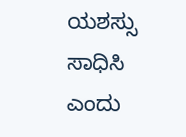ಯಶಸ್ಸು ಸಾಧಿಸಿ ಎಂದು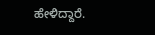ಹೇಳಿದ್ದಾರೆ.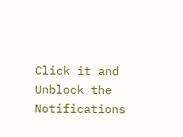Click it and Unblock the Notifications